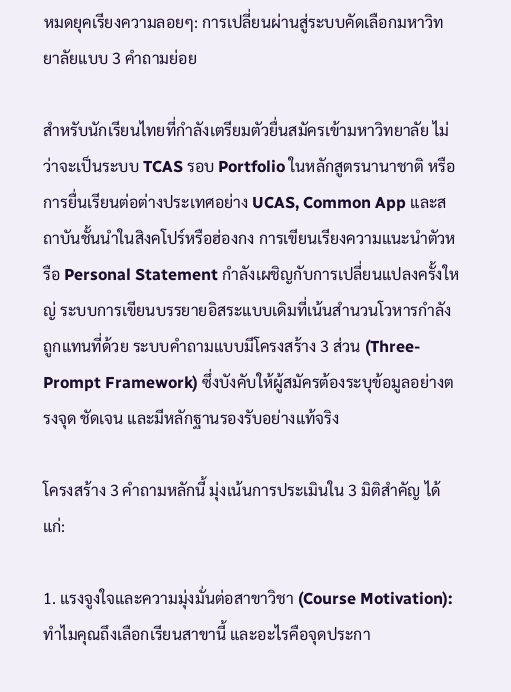หมดยุคเรียงความลอยๆ: การเปลี่ยนผ่านสู่ระบบคัดเลือกมหาวิทยาลัยแบบ 3 คำถามย่อย

สำหรับนักเรียนไทยที่กำลังเตรียมตัวยื่นสมัครเข้ามหาวิทยาลัย ไม่ว่าจะเป็นระบบ TCAS รอบ Portfolio ในหลักสูตรนานาชาติ หรือการยื่นเรียนต่อต่างประเทศอย่าง UCAS, Common App และสถาบันชั้นนำในสิงคโปร์หรือฮ่องกง การเขียนเรียงความแนะนำตัวหรือ Personal Statement กำลังเผชิญกับการเปลี่ยนแปลงครั้งใหญ่ ระบบการเขียนบรรยายอิสระแบบเดิมที่เน้นสำนวนโวหารกำลังถูกแทนที่ด้วย ระบบคำถามแบบมีโครงสร้าง 3 ส่วน (Three-Prompt Framework) ซึ่งบังคับให้ผู้สมัครต้องระบุข้อมูลอย่างตรงจุด ชัดเจน และมีหลักฐานรองรับอย่างแท้จริง

โครงสร้าง 3 คำถามหลักนี้ มุ่งเน้นการประเมินใน 3 มิติสำคัญ ได้แก่:

1. แรงจูงใจและความมุ่งมั่นต่อสาขาวิชา (Course Motivation): ทำไมคุณถึงเลือกเรียนสาขานี้ และอะไรคือจุดประกา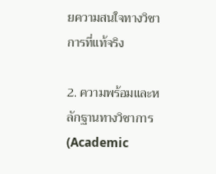ยความสนใจทางวิชาการที่แท้จริง

2. ความพร้อมและหลักฐานทางวิชาการ (Academic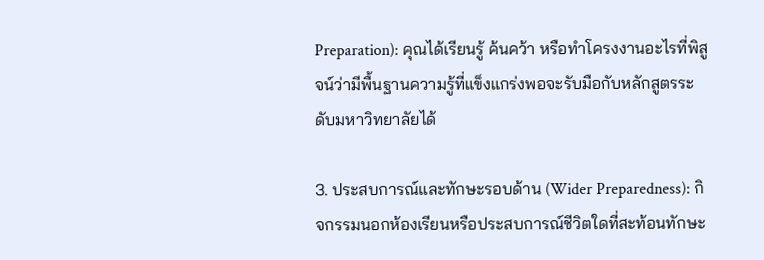Preparation): คุณได้เรียนรู้ ค้นคว้า หรือทำโครงงานอะไรที่พิสูจน์ว่ามีพื้นฐานความรู้ที่แข็งแกร่งพอจะรับมือกับหลักสูตรระดับมหาวิทยาลัยได้

3. ประสบการณ์และทักษะรอบด้าน (Wider Preparedness): กิจกรรมนอกห้องเรียนหรือประสบการณ์ชีวิตใดที่สะท้อนทักษะ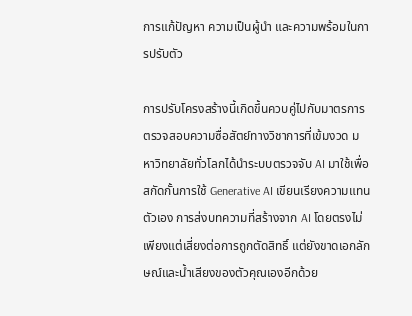การแก้ปัญหา ความเป็นผู้นำ และความพร้อมในการปรับตัว

การปรับโครงสร้างนี้เกิดขึ้นควบคู่ไปกับมาตรการตรวจสอบความซื่อสัตย์ทางวิชาการที่เข้มงวด มหาวิทยาลัยทั่วโลกได้นำระบบตรวจจับ AI มาใช้เพื่อสกัดกั้นการใช้ Generative AI เขียนเรียงความแทนตัวเอง การส่งบทความที่สร้างจาก AI โดยตรงไม่เพียงแต่เสี่ยงต่อการถูกตัดสิทธิ์ แต่ยังขาดเอกลักษณ์และน้ำเสียงของตัวคุณเองอีกด้วย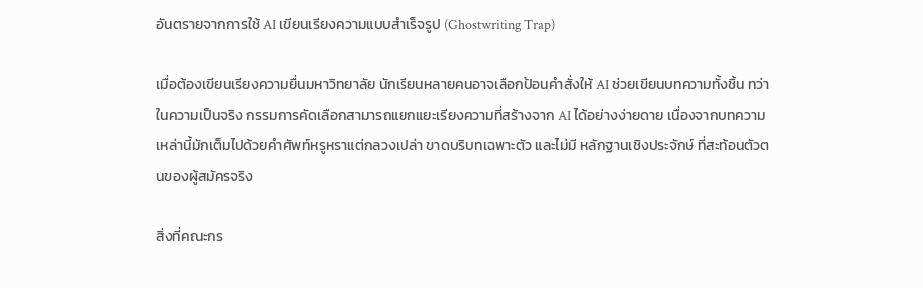อันตรายจากการใช้ AI เขียนเรียงความแบบสำเร็จรูป (Ghostwriting Trap)

เมื่อต้องเขียนเรียงความยื่นมหาวิทยาลัย นักเรียนหลายคนอาจเลือกป้อนคำสั่งให้ AI ช่วยเขียนบทความทั้งชิ้น ทว่าในความเป็นจริง กรรมการคัดเลือกสามารถแยกแยะเรียงความที่สร้างจาก AI ได้อย่างง่ายดาย เนื่องจากบทความเหล่านี้มักเต็มไปด้วยคำศัพท์หรูหราแต่กลวงเปล่า ขาดบริบทเฉพาะตัว และไม่มี หลักฐานเชิงประจักษ์ ที่สะท้อนตัวตนของผู้สมัครจริง

สิ่งที่คณะกร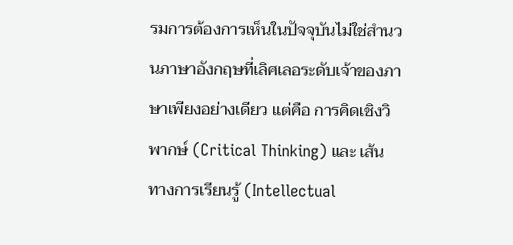รมการต้องการเห็นในปัจจุบันไม่ใช่สำนวนภาษาอังกฤษที่เลิศเลอระดับเจ้าของภาษาเพียงอย่างเดียว แต่คือ การคิดเชิงวิพากษ์ (Critical Thinking) และ เส้นทางการเรียนรู้ (Intellectual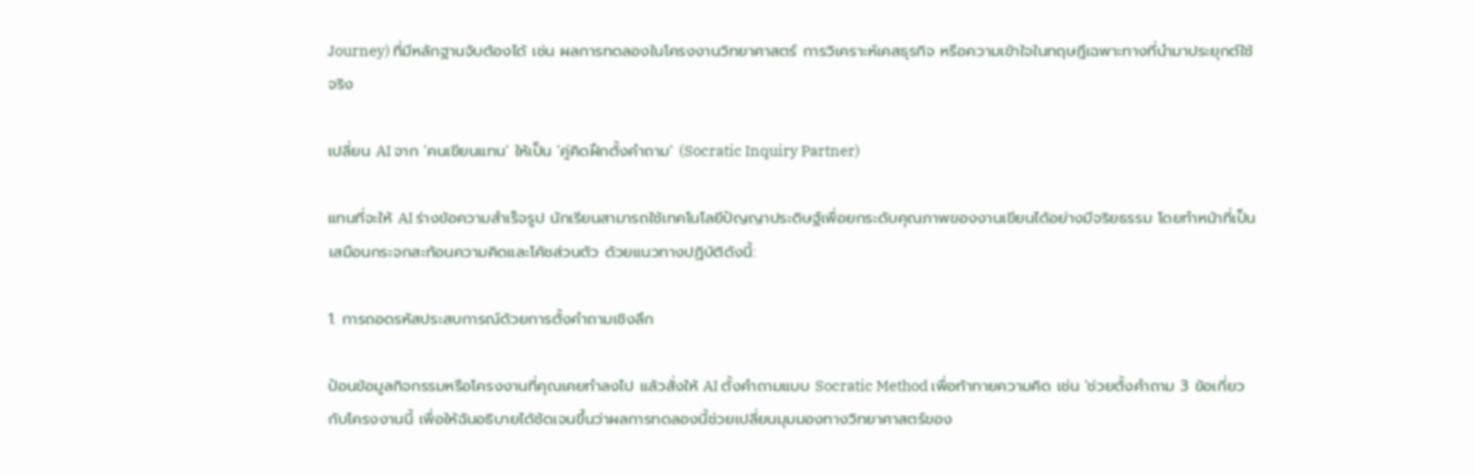Journey) ที่มีหลักฐานจับต้องได้ เช่น ผลการทดลองในโครงงานวิทยาศาสตร์ การวิเคราะห์เคสธุรกิจ หรือความเข้าใจในทฤษฎีเฉพาะทางที่นำมาประยุกต์ใช้จริง

เปลี่ยน AI จาก 'คนเขียนแทน' ให้เป็น 'คู่คิดฝึกตั้งคำถาม' (Socratic Inquiry Partner)

แทนที่จะให้ AI ร่างข้อความสำเร็จรูป นักเรียนสามารถใช้เทคโนโลยีปัญญาประดิษฐ์เพื่อยกระดับคุณภาพของงานเขียนได้อย่างมีจริยธรรม โดยทำหน้าที่เป็นเสมือนกระจกสะท้อนความคิดและโค้ชส่วนตัว ด้วยแนวทางปฏิบัติดังนี้:

1. การถอดรหัสประสบการณ์ด้วยการตั้งคำถามเชิงลึก

ป้อนข้อมูลกิจกรรมหรือโครงงานที่คุณเคยทำลงไป แล้วสั่งให้ AI ตั้งคำถามแบบ Socratic Method เพื่อท้าทายความคิด เช่น 'ช่วยตั้งคำถาม 3 ข้อเกี่ยวกับโครงงานนี้ เพื่อให้ฉันอธิบายได้ชัดเจนขึ้นว่าผลการทดลองนี้ช่วยเปลี่ยนมุมมองทางวิทยาศาสตร์ของ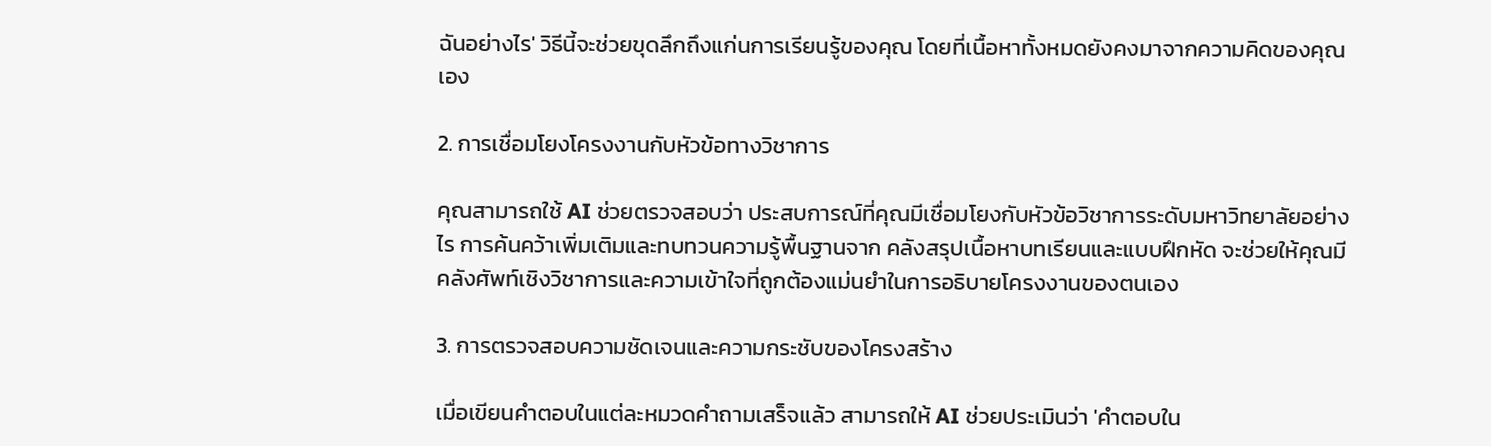ฉันอย่างไร' วิธีนี้จะช่วยขุดลึกถึงแก่นการเรียนรู้ของคุณ โดยที่เนื้อหาทั้งหมดยังคงมาจากความคิดของคุณเอง

2. การเชื่อมโยงโครงงานกับหัวข้อทางวิชาการ

คุณสามารถใช้ AI ช่วยตรวจสอบว่า ประสบการณ์ที่คุณมีเชื่อมโยงกับหัวข้อวิชาการระดับมหาวิทยาลัยอย่างไร การค้นคว้าเพิ่มเติมและทบทวนความรู้พื้นฐานจาก คลังสรุปเนื้อหาบทเรียนและแบบฝึกหัด จะช่วยให้คุณมีคลังศัพท์เชิงวิชาการและความเข้าใจที่ถูกต้องแม่นยำในการอธิบายโครงงานของตนเอง

3. การตรวจสอบความชัดเจนและความกระชับของโครงสร้าง

เมื่อเขียนคำตอบในแต่ละหมวดคำถามเสร็จแล้ว สามารถให้ AI ช่วยประเมินว่า 'คำตอบใน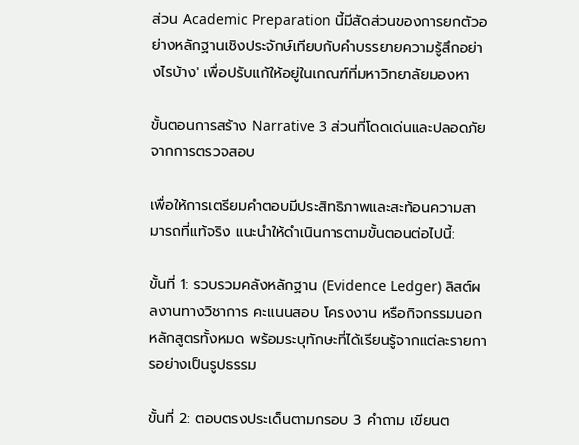ส่วน Academic Preparation นี้มีสัดส่วนของการยกตัวอย่างหลักฐานเชิงประจักษ์เทียบกับคำบรรยายความรู้สึกอย่างไรบ้าง' เพื่อปรับแก้ให้อยู่ในเกณฑ์ที่มหาวิทยาลัยมองหา

ขั้นตอนการสร้าง Narrative 3 ส่วนที่โดดเด่นและปลอดภัยจากการตรวจสอบ

เพื่อให้การเตรียมคำตอบมีประสิทธิภาพและสะท้อนความสามารถที่แท้จริง แนะนำให้ดำเนินการตามขั้นตอนต่อไปนี้:

ขั้นที่ 1: รวบรวมคลังหลักฐาน (Evidence Ledger) ลิสต์ผลงานทางวิชาการ คะแนนสอบ โครงงาน หรือกิจกรรมนอกหลักสูตรทั้งหมด พร้อมระบุทักษะที่ได้เรียนรู้จากแต่ละรายการอย่างเป็นรูปธรรม

ขั้นที่ 2: ตอบตรงประเด็นตามกรอบ 3 คำถาม เขียนต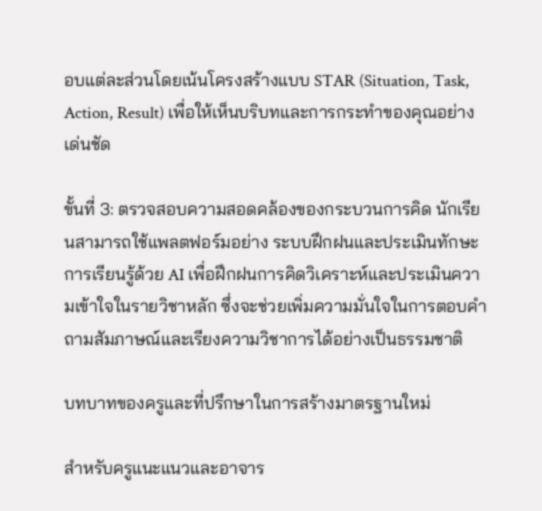อบแต่ละส่วนโดยเน้นโครงสร้างแบบ STAR (Situation, Task, Action, Result) เพื่อให้เห็นบริบทและการกระทำของคุณอย่างเด่นชัด

ขั้นที่ 3: ตรวจสอบความสอดคล้องของกระบวนการคิด นักเรียนสามารถใช้แพลตฟอร์มอย่าง ระบบฝึกฝนและประเมินทักษะการเรียนรู้ด้วย AI เพื่อฝึกฝนการคิดวิเคราะห์และประเมินความเข้าใจในรายวิชาหลัก ซึ่งจะช่วยเพิ่มความมั่นใจในการตอบคำถามสัมภาษณ์และเรียงความวิชาการได้อย่างเป็นธรรมชาติ

บทบาทของครูและที่ปรึกษาในการสร้างมาตรฐานใหม่

สำหรับครูแนะแนวและอาจาร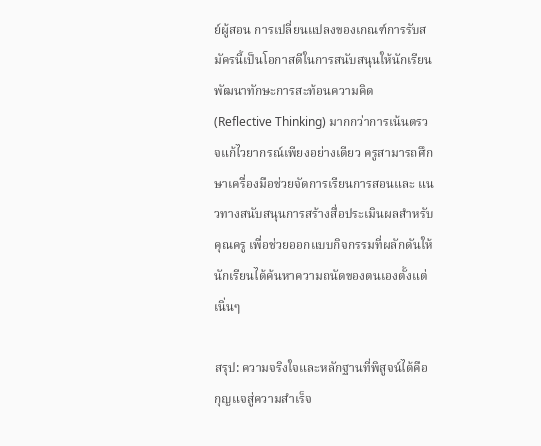ย์ผู้สอน การเปลี่ยนแปลงของเกณฑ์การรับสมัครนี้เป็นโอกาสดีในการสนับสนุนให้นักเรียนพัฒนาทักษะการสะท้อนความคิด (Reflective Thinking) มากกว่าการเน้นตรวจแก้ไวยากรณ์เพียงอย่างเดียว ครูสามารถศึกษาเครื่องมือช่วยจัดการเรียนการสอนและ แนวทางสนับสนุนการสร้างสื่อประเมินผลสำหรับคุณครู เพื่อช่วยออกแบบกิจกรรมที่ผลักดันให้นักเรียนได้ค้นหาความถนัดของตนเองตั้งแต่เนิ่นๆ

สรุป: ความจริงใจและหลักฐานที่พิสูจน์ได้คือกุญแจสู่ความสำเร็จ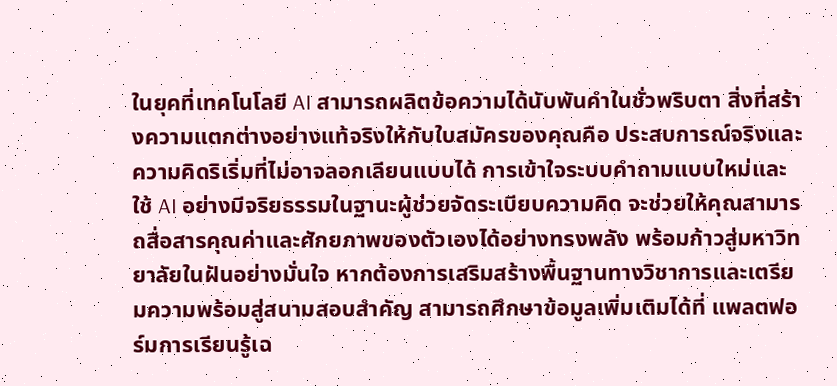ในยุคที่เทคโนโลยี AI สามารถผลิตข้อความได้นับพันคำในชั่วพริบตา สิ่งที่สร้างความแตกต่างอย่างแท้จริงให้กับใบสมัครของคุณคือ ประสบการณ์จริงและความคิดริเริ่มที่ไม่อาจลอกเลียนแบบได้ การเข้าใจระบบคำถามแบบใหม่และใช้ AI อย่างมีจริยธรรมในฐานะผู้ช่วยจัดระเบียบความคิด จะช่วยให้คุณสามารถสื่อสารคุณค่าและศักยภาพของตัวเองได้อย่างทรงพลัง พร้อมก้าวสู่มหาวิทยาลัยในฝันอย่างมั่นใจ หากต้องการเสริมสร้างพื้นฐานทางวิชาการและเตรียมความพร้อมสู่สนามสอบสำคัญ สามารถศึกษาข้อมูลเพิ่มเติมได้ที่ แพลตฟอร์มการเรียนรู้เฉ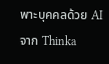พาะบุคคลด้วย AI จาก Thinka